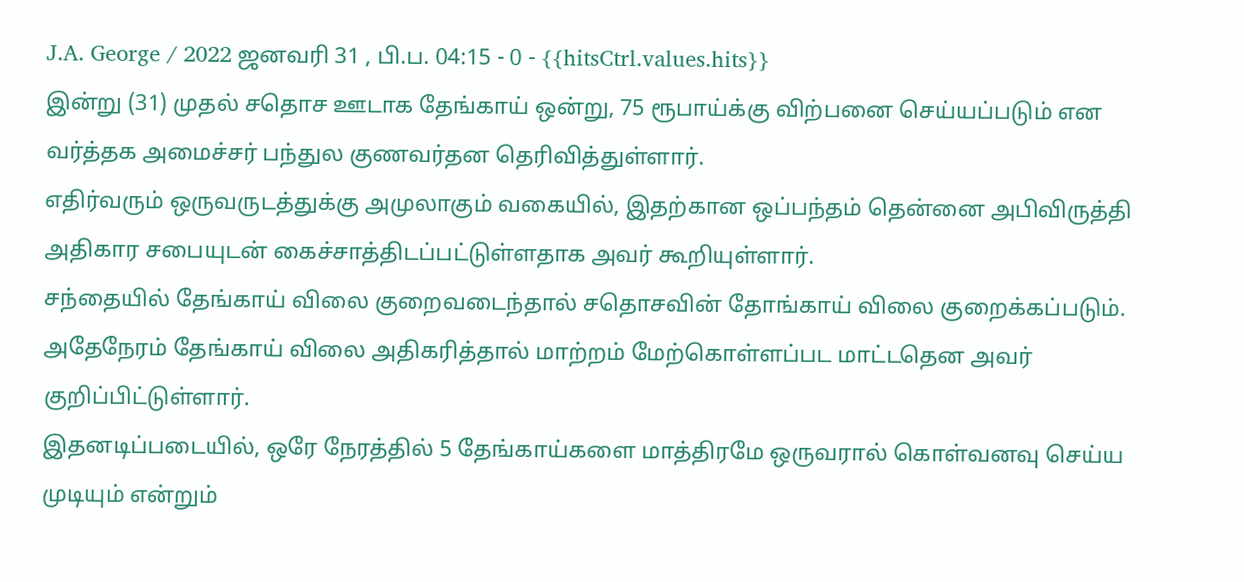J.A. George / 2022 ஜனவரி 31 , பி.ப. 04:15 - 0 - {{hitsCtrl.values.hits}}
இன்று (31) முதல் சதொச ஊடாக தேங்காய் ஒன்று, 75 ரூபாய்க்கு விற்பனை செய்யப்படும் என வர்த்தக அமைச்சர் பந்துல குணவர்தன தெரிவித்துள்ளார்.
எதிர்வரும் ஒருவருடத்துக்கு அமுலாகும் வகையில், இதற்கான ஒப்பந்தம் தென்னை அபிவிருத்தி அதிகார சபையுடன் கைச்சாத்திடப்பட்டுள்ளதாக அவர் கூறியுள்ளார்.
சந்தையில் தேங்காய் விலை குறைவடைந்தால் சதொசவின் தோங்காய் விலை குறைக்கப்படும். அதேநேரம் தேங்காய் விலை அதிகரித்தால் மாற்றம் மேற்கொள்ளப்பட மாட்டதென அவர் குறிப்பிட்டுள்ளார்.
இதனடிப்படையில், ஒரே நேரத்தில் 5 தேங்காய்களை மாத்திரமே ஒருவரால் கொள்வனவு செய்ய முடியும் என்றும்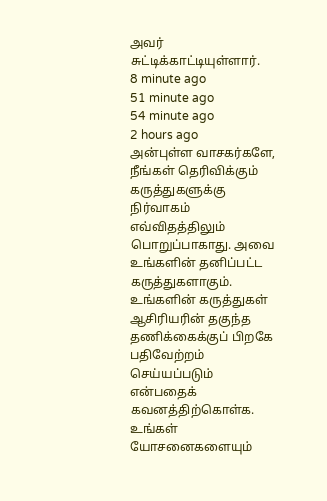அவர் சுட்டிக்காட்டியுள்ளார்.
8 minute ago
51 minute ago
54 minute ago
2 hours ago
அன்புள்ள வாசகர்களே,
நீங்கள் தெரிவிக்கும் கருத்துகளுக்கு நிர்வாகம் எவ்விதத்திலும் பொறுப்பாகாது. அவை உங்களின் தனிப்பட்ட கருத்துகளாகும். உங்களின் கருத்துகள் ஆசிரியரின் தகுந்த தணிக்கைக்குப் பிறகே பதிவேற்றம் செய்யப்படும் என்பதைக் கவனத்திற்கொள்க. உங்கள் யோசனைகளையும்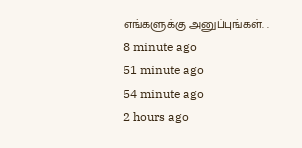எங்களுக்கு அனுப்புங்கள். .
8 minute ago
51 minute ago
54 minute ago
2 hours ago